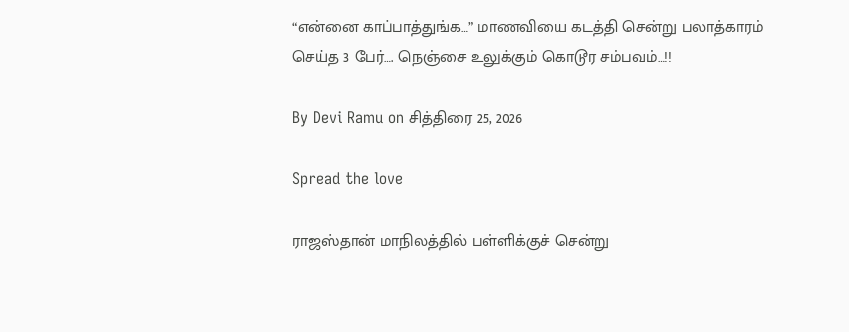“என்னை காப்பாத்துங்க…” மாணவியை கடத்தி சென்று பலாத்காரம் செய்த 3 பேர்…. நெஞ்சை உலுக்கும் கொடூர சம்பவம்…!!

By Devi Ramu on சித்திரை 25, 2026

Spread the love

ராஜஸ்தான் மாநிலத்தில் பள்ளிக்குச் சென்று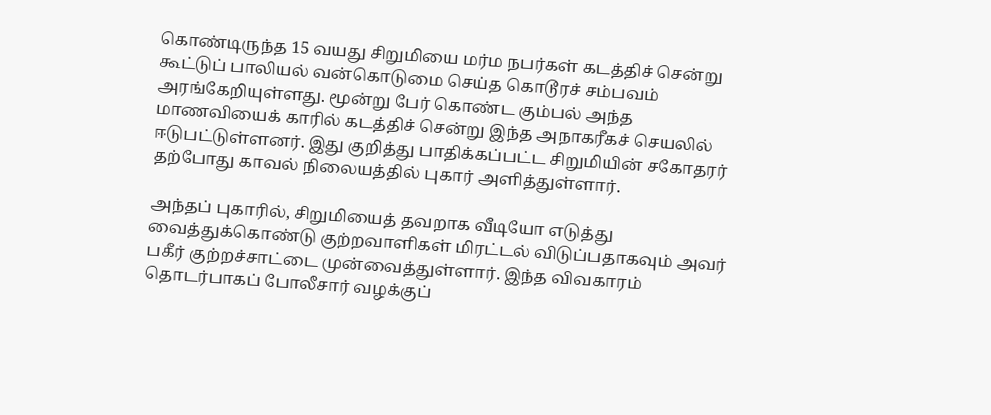கொண்டிருந்த 15 வயது சிறுமியை மர்ம நபர்கள் கடத்திச் சென்று கூட்டுப் பாலியல் வன்கொடுமை செய்த கொடூரச் சம்பவம் அரங்கேறியுள்ளது. மூன்று பேர் கொண்ட கும்பல் அந்த மாணவியைக் காரில் கடத்திச் சென்று இந்த அநாகரீகச் செயலில் ஈடுபட்டுள்ளனர். இது குறித்து பாதிக்கப்பட்ட சிறுமியின் சகோதரர் தற்போது காவல் நிலையத்தில் புகார் அளித்துள்ளார்.

அந்தப் புகாரில், சிறுமியைத் தவறாக வீடியோ எடுத்து வைத்துக்கொண்டு குற்றவாளிகள் மிரட்டல் விடுப்பதாகவும் அவர் பகீர் குற்றச்சாட்டை முன்வைத்துள்ளார். இந்த விவகாரம் தொடர்பாகப் போலீசார் வழக்குப்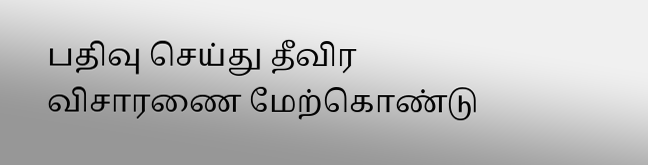பதிவு செய்து தீவிர விசாரணை மேற்கொண்டு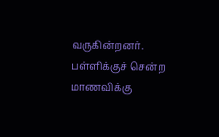வருகின்றனர். பள்ளிக்குச் சென்ற மாணவிக்கு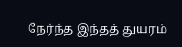நேர்ந்த இந்தத் துயரம்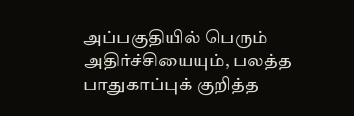அப்பகுதியில் பெரும் அதிர்ச்சியையும், பலத்த பாதுகாப்புக் குறித்த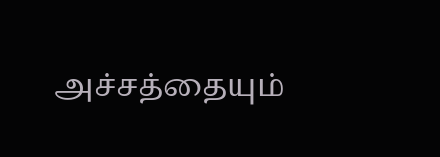அச்சத்தையும்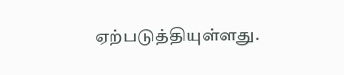ஏற்படுத்தியுள்ளது.